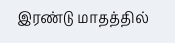இரண்டு மாதத்தில்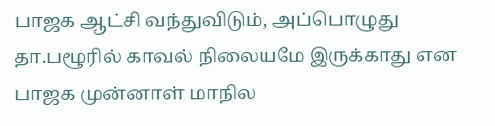பாஜக ஆட்சி வந்துவிடும், அப்பொழுது தா.பழூரில் காவல் நிலையமே இருக்காது என பாஜக முன்னாள் மாநில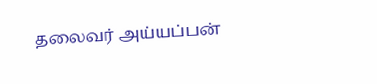தலைவர் அய்யப்பன்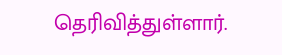தெரிவித்துள்ளார்.